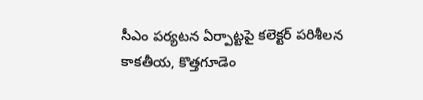సీఎం పర్యటన ఏర్పాట్టపై కలెక్టర్ పరిశీలన
కాకతీయ, కొత్తగూడెం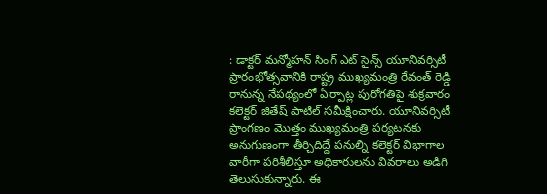: డాక్టర్ మన్మోహన్ సింగ్ ఎట్ సైన్స్ యూనివర్సిటీ ప్రారంభోత్సవానికి రాష్ట్ర ముఖ్యమంత్రి రేవంత్ రెడ్డి రానున్న నేపథ్యంలో ఏర్పాట్ల పురోగతిపై శుక్రవారం కలెక్టర్ జితేష్ పాటిల్ సమీక్షించారు. యూనివర్సిటీ ప్రాంగణం మొత్తం ముఖ్యమంత్రి పర్యటనకు అనుగుణంగా తీర్చిదిద్దే పనుల్ని కలెక్టర్ విభాగాల వారీగా పరిశీలిస్తూ అధికారులను వివరాలు అడిగి తెలుసుకున్నారు. ఈ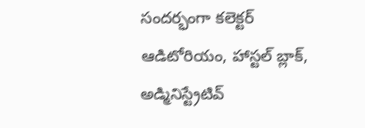సందర్భంగా కలెక్టర్ ఆడిటోరియం, హాస్టల్ బ్లాక్, అడ్మినిస్ట్రేటివ్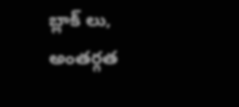బ్లాక్ లు, అంతర్గత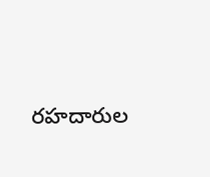రహదారుల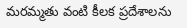మరమ్మతు వంటి కీలక ప్రదేశాలను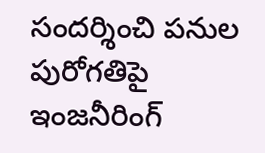సందర్శించి పనుల పురోగతిపై ఇంజనీరింగ్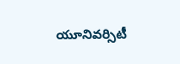యూనివర్సిటీ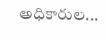అధికారుల...